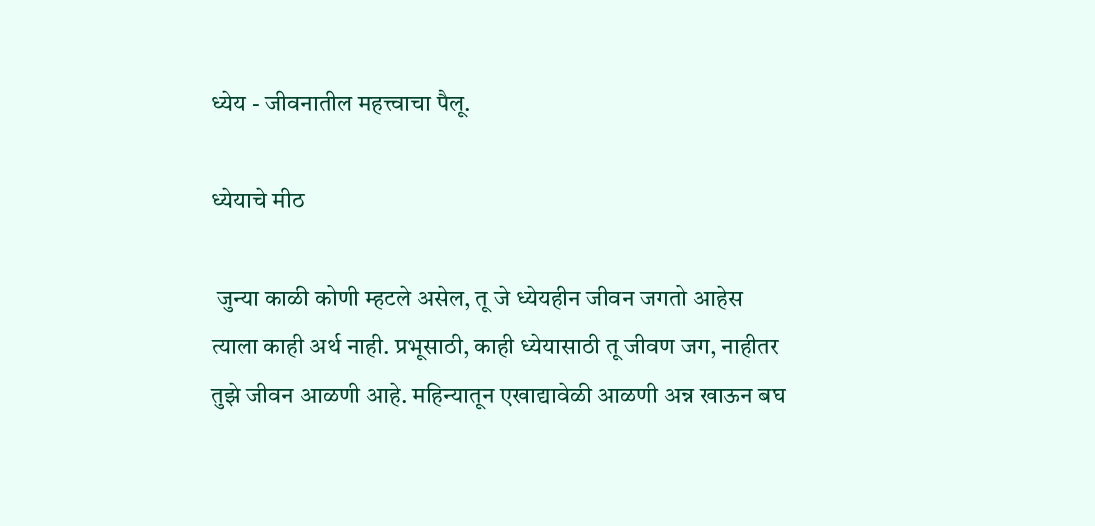ध्येय - जीवनातील महत्त्वाचा पैलू.

ध्येयाचे मीठ

 जुन्या काळी कोणी म्हटले असेल, तू जे ध्येयहीन जीवन जगतो आहेस त्याला काही अर्थ नाही. प्रभूसाठी, काही ध्येयासाठी तू जीवण जग, नाहीतर तुझे जीवन आळणी आहे. महिन्यातून एखाद्यावेळी आळणी अन्न खाऊन बघ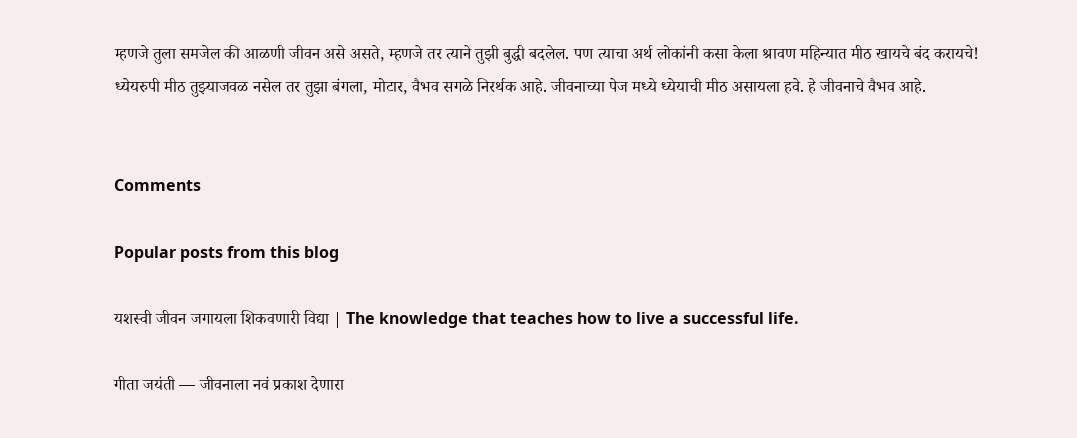म्हणजे तुला समजेल की आळणी जीवन असे असते, म्हणजे तर त्याने तुझी बुद्धी बदलेल. पण त्याचा अर्थ लोकांनी कसा केला श्रावण महिन्यात मीठ खायचे बंद करायचे! ध्येयरुपी मीठ तुझ्याजवळ नसेल तर तुझा बंगला, मोटार, वैभव सगळे निरर्थक आहे. जीवनाच्या पेज मध्ये ध्येयाची मीठ असायला हवे. हे जीवनाचे वैभव आहे.


Comments

Popular posts from this blog

यशस्वी जीवन जगायला शिकवणारी विद्या | The knowledge that teaches how to live a successful life.

गीता जयंती — जीवनाला नवं प्रकाश देणारा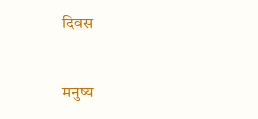दिवस

मनुष्य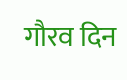गौरव दिन